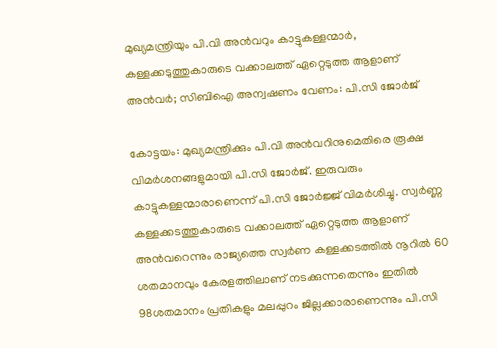മുഖ്യമന്ത്രിയും പി.വി അന്‍വറും കാട്ടുകള്ളന്മാര്‍, കള്ളക്കടുത്തുകാരുടെ വക്കാലത്ത് ഏറ്റെടുത്ത ആളാണ് അന്‍വര്‍; സിബിഐ അന്വഷണം വേണം: പി.സി ജോര്‍ജ്

കോട്ടയം: മുഖ്യമന്ത്രിക്കും പി.വി അന്‍വറിനുമെതിരെ രൂക്ഷ വിമര്‍ശനങ്ങളുമായി പി.സി ജോര്‍ജ്. ഇരുവരും കാട്ടുകള്ളന്മാരാണെന്ന് പി.സി ജോര്‍ജ്ജ് വിമര്‍ശിച്ചു. സ്വര്‍ണ്ണ കള്ളക്കടത്തുകാരുടെ വക്കാലത്ത് ഏറ്റെടുത്ത ആളാണ് അന്‍വറെന്നും രാജ്യത്തെ സ്വര്‍ണ കള്ളക്കടത്തില്‍ നൂറില്‍ 60 ശതമാനവും കേരളത്തിലാണ് നടക്കുന്നതെന്നും ഇതില്‍ 98ശതമാനം പ്രതികളും മലപ്പുറം ജില്ലക്കാരാണെന്നും പി.സി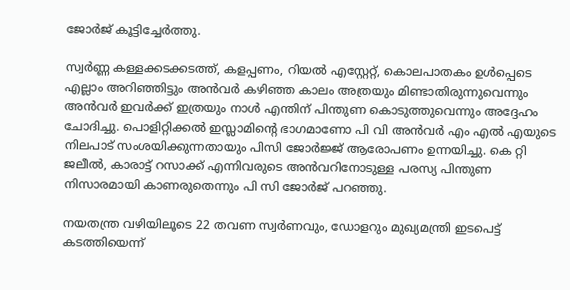ജോര്‍ജ് കൂട്ടിച്ചേര്‍ത്തു.

സ്വര്‍ണ്ണ കള്ളക്കടക്കടത്ത്, കളപ്പണം, റിയല്‍ എസ്റ്റേറ്റ്, കൊലപാതകം ഉള്‍പ്പെടെ എല്ലാം അറിഞ്ഞിട്ടും അന്‍വര്‍ കഴിഞ്ഞ കാലം അത്രയും മിണ്ടാതിരുന്നുവെന്നും അന്‍വര്‍ ഇവര്‍ക്ക് ഇത്രയും നാള്‍ എന്തിന് പിന്തുണ കൊടുത്തുവെന്നും അദ്ദേഹം ചോദിച്ചു. പൊളിറ്റിക്കല്‍ ഇസ്ലാമിന്റെ ഭാഗമാണോ പി വി അന്‍വര്‍ എം എല്‍ എയുടെ നിലപാട് സംശയിക്കുന്നതായും പിസി ജോര്‍ജ്ജ് ആരോപണം ഉന്നയിച്ചു. കെ റ്റി ജലീല്‍, കാരാട്ട് റസാക്ക് എന്നിവരുടെ അന്‍വറിനോടുള്ള പരസ്യ പിന്തുണ നിസാരമായി കാണരുതെന്നും പി സി ജോര്‍ജ് പറഞ്ഞു.

നയതന്ത്ര വഴിയിലൂടെ 22 തവണ സ്വര്‍ണവും, ഡോളറും മുഖ്യമന്ത്രി ഇടപെട്ട് കടത്തിയെന്ന്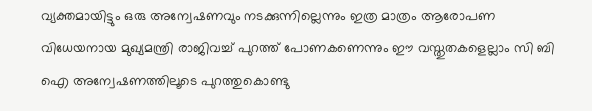വ്യക്തമായിട്ടും ഒരു അന്വേഷണവും നടക്കുന്നില്ലെന്നും ഇത്ര മാത്രം ആരോപണ വിധേയനായ മുഖ്യമന്ത്രി രാജിവച്ച് പുറത്ത് പോണകണെന്നും ഈ വസ്തുതകളെല്ലാം സി ബി ഐ അന്വേഷണത്തിലൂടെ പുറത്തുകൊണ്ടു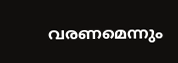വരണമെന്നും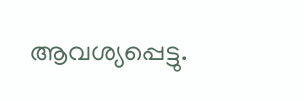ആവശ്യപ്പെട്ടു.